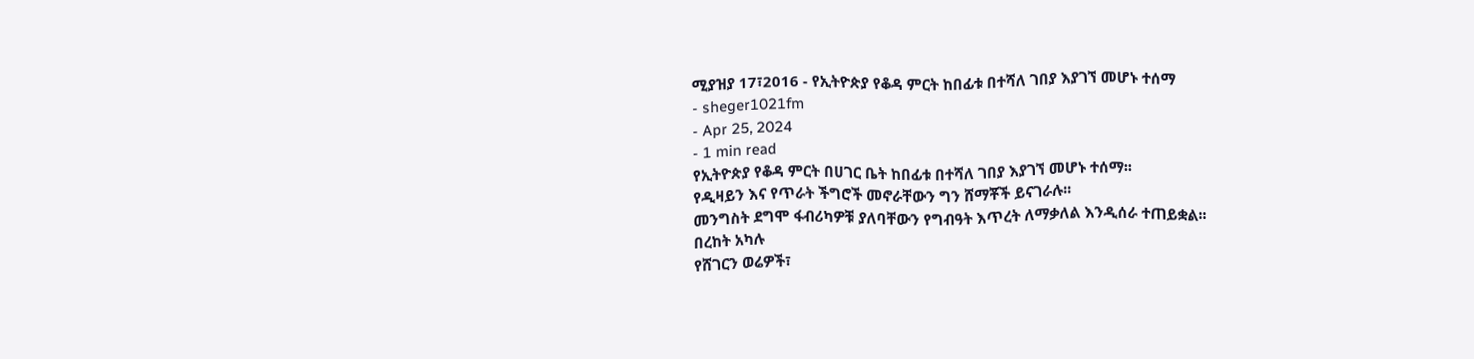ሚያዝያ 17፣2016 - የኢትዮጵያ የቆዳ ምርት ከበፊቱ በተሻለ ገበያ እያገኘ መሆኑ ተሰማ
- sheger1021fm
- Apr 25, 2024
- 1 min read
የኢትዮጵያ የቆዳ ምርት በሀገር ቤት ከበፊቱ በተሻለ ገበያ እያገኘ መሆኑ ተሰማ፡፡
የዲዛይን እና የጥራት ችግሮች መኖራቸውን ግን ሸማቾች ይናገራሉ፡፡
መንግስት ደግሞ ፋብሪካዎቹ ያለባቸውን የግብዓት እጥረት ለማቃለል እንዲሰራ ተጠይቋል፡፡
በረከት አካሉ
የሸገርን ወሬዎች፣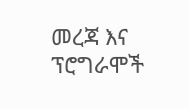መረጃ እና ፕሮግራሞች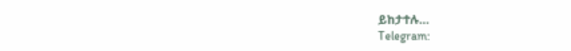ይከታተሉ…
Telegram: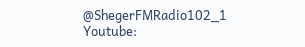@ShegerFMRadio102_1
Youtube: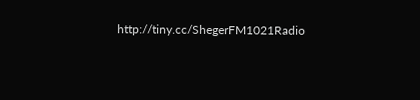http://tiny.cc/ShegerFM1021Radio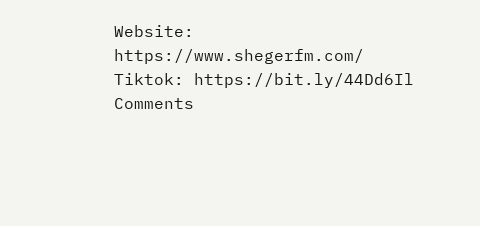Website: https://www.shegerfm.com/
Tiktok: https://bit.ly/44Dd6Il
Comments